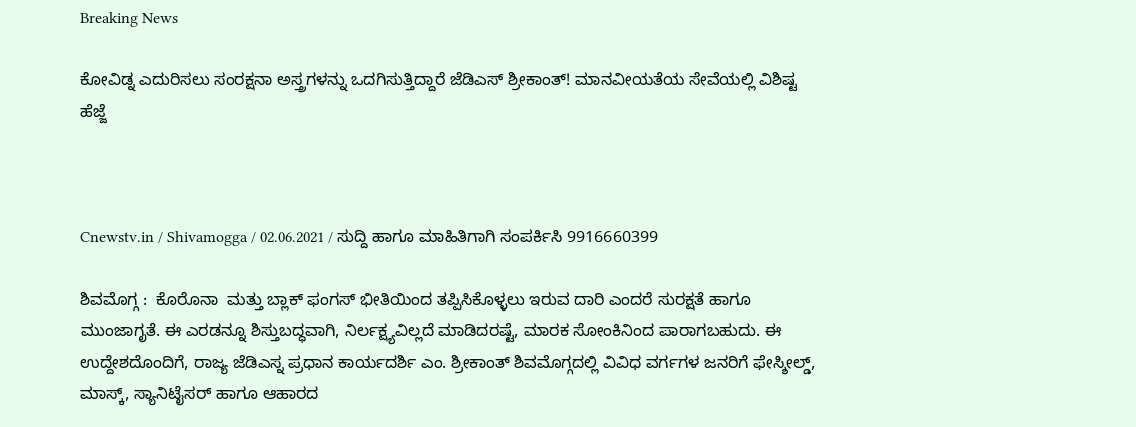Breaking News

ಕೋವಿಡ್ನ ಎದುರಿಸಲು ಸಂರಕ್ಷನಾ ಅಸ್ತ್ರಗಳನ್ನು ಒದಗಿಸುತ್ತಿದ್ದಾರೆ ಜೆಡಿಎಸ್ ಶ್ರೀಕಾಂತ್! ಮಾನವೀಯತೆಯ ಸೇವೆಯಲ್ಲಿ ವಿಶಿಷ್ಟ ಹೆಜ್ಜೆ



Cnewstv.in / Shivamogga / 02.06.2021 / ಸುದ್ದಿ ಹಾಗೂ ಮಾಹಿತಿಗಾಗಿ ಸಂಪರ್ಕಿಸಿ 9916660399

ಶಿವಮೊಗ್ಗ :  ಕೊರೊನಾ  ಮತ್ತು ಬ್ಲಾಕ್ ಫಂಗಸ್ ಭೀತಿಯಿಂದ ತಪ್ಪಿಸಿಕೊಳ್ಳಲು ಇರುವ ದಾರಿ ಎಂದರೆ ಸುರಕ್ಷತೆ ಹಾಗೂ ಮುಂಜಾಗೃತೆ. ಈ ಎರಡನ್ನೂ ಶಿಸ್ತುಬದ್ಧವಾಗಿ, ನಿರ್ಲಕ್ಷ್ಯವಿಲ್ಲದೆ ಮಾಡಿದರಷ್ಟೆ, ಮಾರಕ ಸೋಂಕಿನಿಂದ ಪಾರಾಗಬಹುದು. ಈ ಉದ್ದೇಶದೊಂದಿಗೆ, ರಾಜ್ಯ ಜೆಡಿಎಸ್ನ ಪ್ರಧಾನ ಕಾರ್ಯದರ್ಶಿ ಎಂ. ಶ್ರೀಕಾಂತ್ ಶಿವಮೊಗ್ಗದಲ್ಲಿ ವಿವಿಧ ವರ್ಗಗಳ ಜನರಿಗೆ ಫೇಸ್ಶೀಲ್ಡ್, ಮಾಸ್ಕ್, ಸ್ಯಾನಿಟೈಸರ್ ಹಾಗೂ ಆಹಾರದ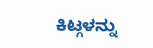ಕಿಟ್ಗಳನ್ನು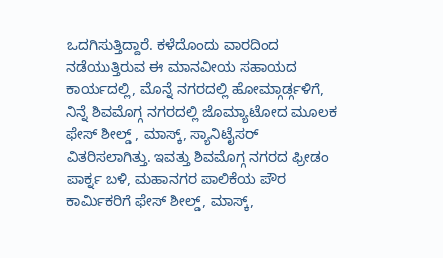ಒದಗಿಸುತ್ತಿದ್ದಾರೆ. ಕಳೆದೊಂದು ವಾರದಿಂದ ನಡೆಯುತ್ತಿರುವ ಈ ಮಾನವೀಯ ಸಹಾಯದ ಕಾರ್ಯದಲ್ಲಿ, ಮೊನ್ನೆ ನಗರದಲ್ಲಿ ಹೋಮ್ಗಾರ್ಡ್ಗಳಿಗೆ, ನಿನ್ನೆ ಶಿವಮೊಗ್ಗ ನಗರದಲ್ಲಿ ಜೊಮ್ಯಾಟೋದ ಮೂಲಕ ಫೇಸ್ ಶೀಲ್ಡ್ , ಮಾಸ್ಕ್, ಸ್ಯಾನಿಟೈಸರ್ ವಿತರಿಸಲಾಗಿತ್ತು. ಇವತ್ತು ಶಿವಮೊಗ್ಗ ನಗರದ ಫ್ರೀಡಂ ಪಾರ್ಕ್ನ ಬಳಿ, ಮಹಾನಗರ ಪಾಲಿಕೆಯ ಪೌರ ಕಾರ್ಮಿಕರಿಗೆ ಫೇಸ್ ಶೀಲ್ಡ್, ಮಾಸ್ಕ್,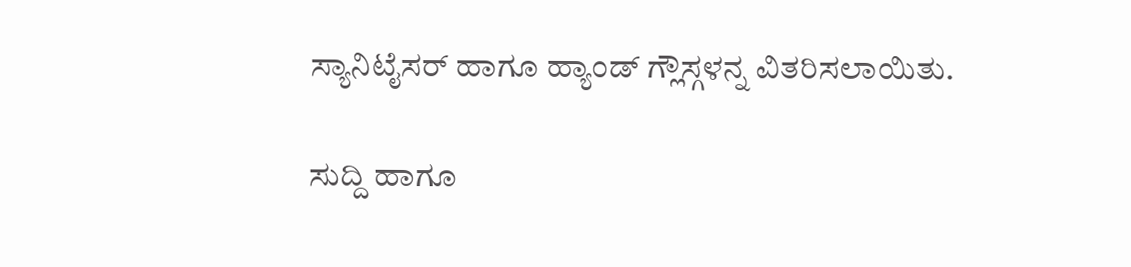ಸ್ಯಾನಿಟೈಸರ್ ಹಾಗೂ ಹ್ಯಾಂಡ್ ಗ್ಲೌಸ್ಗಳನ್ನ ವಿತರಿಸಲಾಯಿತು.

ಸುದ್ದಿ ಹಾಗೂ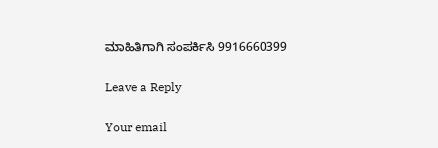ಮಾಹಿತಿಗಾಗಿ ಸಂಪರ್ಕಿಸಿ 9916660399

Leave a Reply

Your email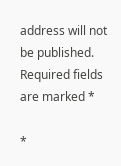address will not be published. Required fields are marked *

*